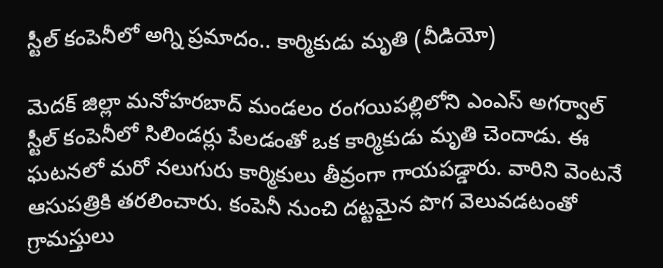స్టీల్ కంపెనీలో అగ్ని ప్రమాదం.. కార్మికుడు మృతి (వీడియో)

మెదక్ జిల్లా మనోహరబాద్ మండలం రంగయిపల్లిలోని ఎంఎస్ అగర్వాల్ స్టీల్ కంపెనీలో సిలిండర్లు పేలడంతో ఒక కార్మికుడు మృతి చెందాడు. ఈ ఘటనలో మరో నలుగురు కార్మికులు తీవ్రంగా గాయపడ్డారు. వారిని వెంటనే ఆసుపత్రికి తరలించారు. కంపెనీ నుంచి దట్టమైన పొగ వెలువడటంతో గ్రామస్తులు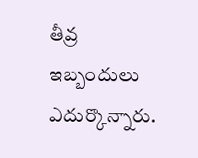తీవ్ర ఇబ్బందులు ఎదుర్కొన్నారు.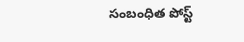సంబంధిత పోస్ట్